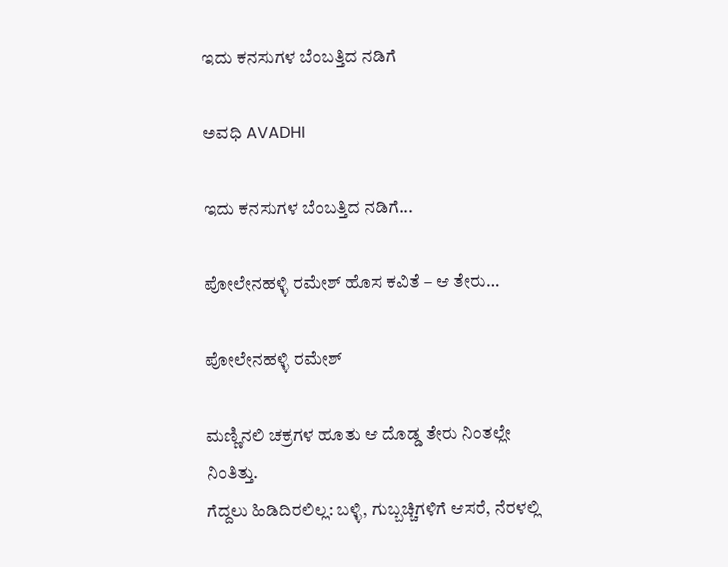ಇದು ಕನಸುಗಳ ಬೆಂಬತ್ತಿದ ನಡಿಗೆ‍

ಅವಧಿ AVADHI

ಇದು ಕನಸುಗಳ ಬೆಂಬತ್ತಿದ ನಡಿಗೆ...

ಪೋಲೇನಹಳ್ಳಿ ರಮೇಶ್ ಹೊಸ ಕವಿತೆ – ಆ ತೇರು…

ಪೋಲೇನಹಳ್ಳಿ ರಮೇಶ್

ಮಣ್ಣಿನಲಿ ಚಕ್ರಗಳ ಹೂತು ಆ ದೊಡ್ಡ ತೇರು ನಿಂತಲ್ಲೇ ನಿಂತಿತ್ತು.
ಗೆದ್ದಲು ಹಿಡಿದಿರಲಿಲ್ಲ: ಬಳ್ಳಿ, ಗುಬ್ಬಚ್ಚಿಗಳಿಗೆ ಆಸರೆ, ನೆರಳಲ್ಲಿ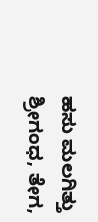ಹಸು ಮಲಗಿತ್ತು
ಶ್ರೀಗಂಧ, ತೇಗ,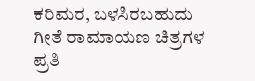ಕರಿಮರ, ಬಳಸಿರಬಹುದು
ಗೀತೆ ರಾಮಾಯಣ ಚಿತ್ರಗಳ ಪ್ರತಿ‌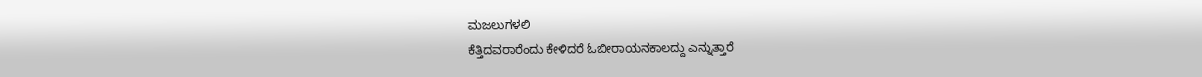ಮಜಲುಗಳಲಿ
ಕೆತ್ತಿದವರಾರೆಂದು ಕೇಳಿದರೆ ಓಬೀರಾಯನಕಾಲದ್ದು ಎನ್ನುತ್ತಾರೆ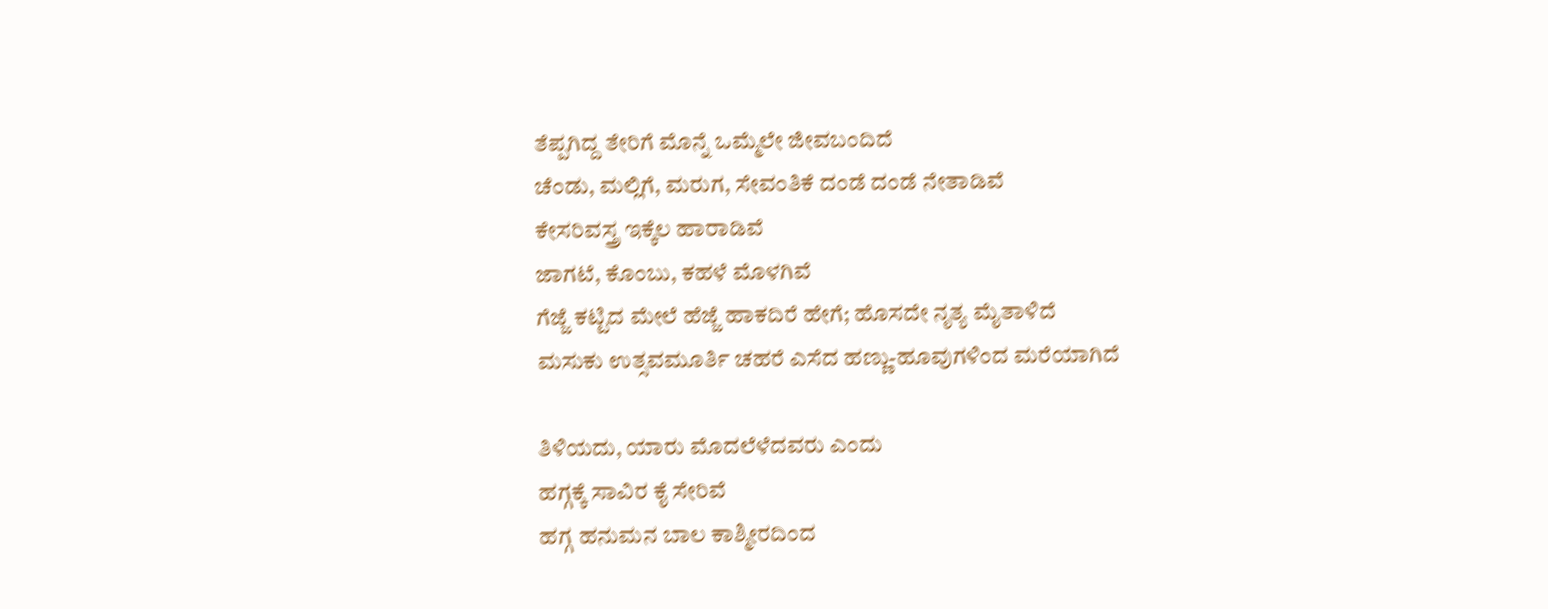ತೆಪ್ಪಗಿದ್ದ ತೇರಿಗೆ ಮೊನ್ನೆ ಒಮ್ಮೆಲೇ ಜೀವಬಂದಿದೆ
ಚೆಂಡು, ಮಲ್ಲಿಗೆ, ಮರುಗ, ಸೇವಂತಿಕೆ ದಂಡೆ ದಂಡೆ ನೇತಾಡಿವೆ
ಕೇಸರಿವಸ್ತ್ರ ಇಕ್ಕೆಲ ಹಾರಾಡಿವೆ
ಜಾಗಟೆ, ಕೊಂಬು, ಕಹಳೆ ಮೊಳಗಿವೆ
ಗೆಜ್ಜೆ ಕಟ್ಟಿದ ಮೇಲೆ ಹೆಜ್ಜೆ ಹಾಕದಿರೆ ಹೇಗೆ; ಹೊಸದೇ ನೃತ್ಯ ಮೈತಾಳಿದೆ
ಮಸುಕು ಉತ್ಸವಮೂರ್ತಿ ಚಹರೆ ಎಸೆದ ಹಣ್ಣು-ಹೂವುಗಳಿಂದ ಮರೆಯಾಗಿದೆ

ತಿಳಿಯದು, ಯಾರು ಮೊದಲೆಳೆದವರು ಎಂದು
ಹಗ್ಗಕ್ಕೆ ಸಾವಿರ ಕೈ ಸೇರಿವೆ
ಹಗ್ಗ ಹನುಮನ ಬಾಲ ಕಾಶ್ಮೀರದಿಂದ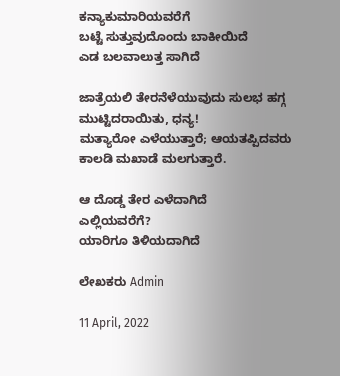ಕನ್ಯಾಕುಮಾರಿಯವರೆಗೆ
ಬಟ್ಟೆ ಸುತ್ತುವುದೊಂದು ಬಾಕೀಯಿದೆ
ಎಡ ಬಲವಾಲುತ್ತ ಸಾಗಿದೆ

ಜಾತ್ರೆಯಲಿ ತೇರನೆಳೆಯುವುದು ಸುಲಭ ಹಗ್ಗ ಮುಟ್ಟಿದರಾಯಿತು, ಧನ್ಯ!
ಮತ್ಯಾರೋ ಎಳೆಯುತ್ತಾರೆ; ಆಯತಪ್ಪಿದವರು ಕಾಲಡಿ ಮಖಾಡೆ ಮಲಗುತ್ತಾರೆ.

ಆ ದೊಡ್ಡ ತೇರ ಎಳೆದಾಗಿದೆ
ಎಲ್ಲಿಯವರೆಗೆ?
ಯಾರಿಗೂ ತಿಳಿಯದಾಗಿದೆ

ಲೇಖಕರು Admin

11 April, 2022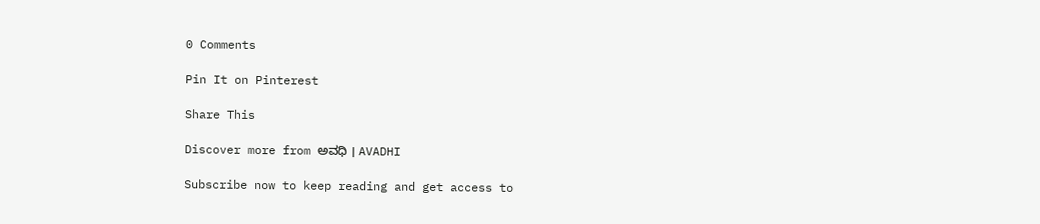0 Comments

Pin It on Pinterest

Share This

Discover more from ಅವಧಿ । AVADHI

Subscribe now to keep reading and get access to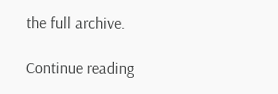the full archive.

Continue reading